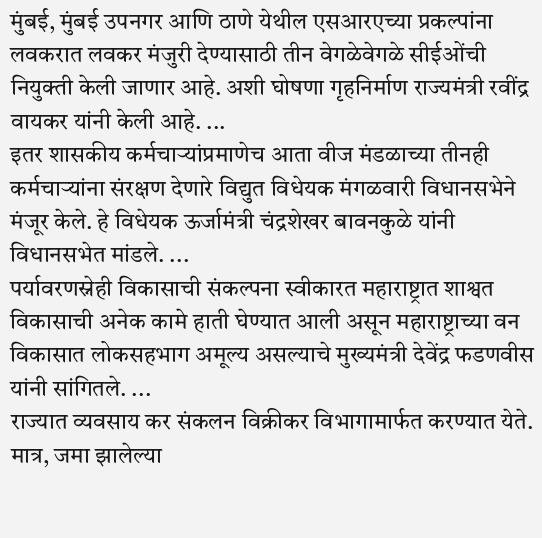मुंबई, मुंबई उपनगर आणि ठाणे येथील एसआरएच्या प्रकल्पांना लवकरात लवकर मंजुरी देण्यासाठी तीन वेगळेवेगळे सीईओंची नियुक्ती केली जाणार आहे. अशी घोषणा गृहनिर्माण राज्यमंत्री रवींद्र वायकर यांनी केली आहे. ...
इतर शासकीय कर्मचाऱ्यांप्रमाणेच आता वीज मंडळाच्या तीनही कर्मचाऱ्यांना संरक्षण देणारे विद्युत विधेयक मंगळवारी विधानसभेने मंजूर केले. हे विधेयक ऊर्जामंत्री चंद्रशेखर बावनकुळे यांनी विधानसभेत मांडले. ...
पर्यावरणस्नेही विकासाची संकल्पना स्वीकारत महाराष्ट्रात शाश्वत विकासाची अनेक कामे हाती घेण्यात आली असून महाराष्ट्राच्या वन विकासात लोकसहभाग अमूल्य असल्याचे मुख्यमंत्री देवेंद्र फडणवीस यांनी सांगितले. ...
राज्यात व्यवसाय कर संकलन विक्रीकर विभागामार्फत करण्यात येते. मात्र, जमा झालेल्या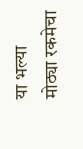या भल्या मोठ्या रकमेचा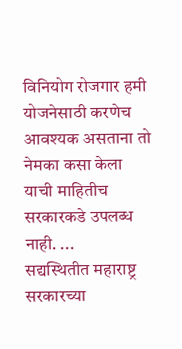विनियोग रोजगार हमी योजनेसाठी करणेच आवश्यक असताना तो नेमका कसा केला याची माहितीच सरकारकडे उपलब्ध नाही. ...
सद्यस्थितीत महाराष्ट्र सरकारच्या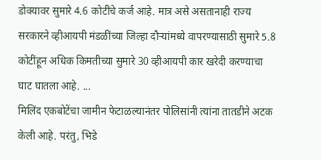डोक्यावर सुमारे 4.6 कोटींचे कर्ज आहे. मात्र असे असतानाही राज्य सरकारने व्हीआयपी मंडळींच्या जिल्हा दौऱ्यांमध्ये वापरण्यासाठी सुमारे 5.8 कोटींहून अधिक किमतीच्या सुमारे 30 व्हीआयपी कार खरेदी करण्याचा घाट घातला आहे. ...
मिलिंद एकबोटेंचा जामीन फेटाळल्यानंतर पोलिसांनी त्यांना तातडीने अटक केली आहे. परंतु, भिडे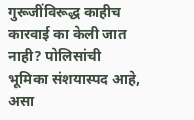गुरूजींविरूद्ध काहीच कारवाई का केली जात नाही? पोलिसांची भूमिका संशयास्पद आहे, असा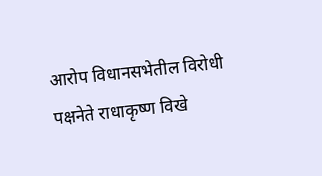आरोप विधानसभेतील विरोधी पक्षनेते राधाकृष्ण विखे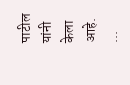पाटील यांनी केला आहे. ...